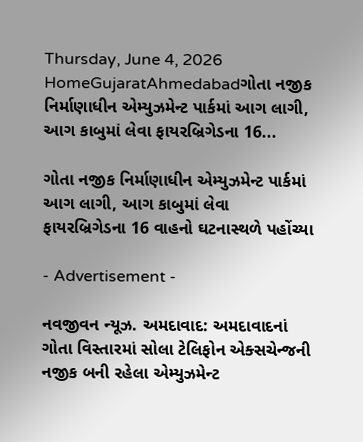Thursday, June 4, 2026
HomeGujaratAhmedabadગોતા નજીક નિર્માણાધીન એમ્યુઝમેન્ટ પાર્કમાં આગ લાગી, આગ કાબુમાં લેવા ફાયરબ્રિગેડના 16...

ગોતા નજીક નિર્માણાધીન એમ્યુઝમેન્ટ પાર્કમાં આગ લાગી, આગ કાબુમાં લેવા ફાયરબ્રિગેડના 16 વાહનો ઘટનાસ્થળે પહોંચ્યા

- Advertisement -

નવજીવન ન્યૂઝ. અમદાવાદ: અમદાવાદનાં ગોતા વિસ્તારમાં સોલા ટેલિફોન એક્સચેન્જની નજીક બની રહેલા એમ્યુઝમેન્ટ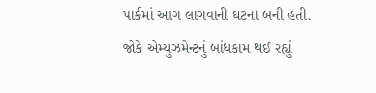પાર્કમાં આગ લાગવાની ઘટના બની હતી. જોકે એમ્યુઝમેન્ટનું બાંધકામ થઈ રહ્યું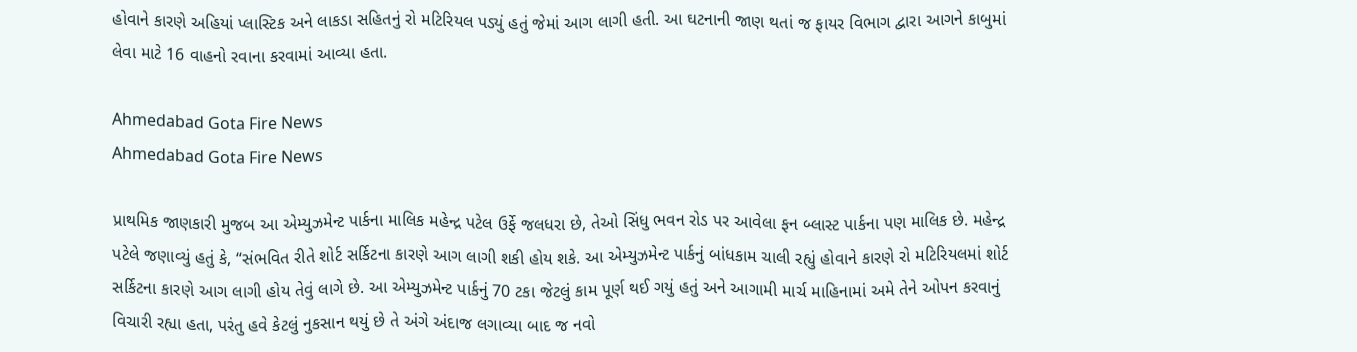હોવાને કારણે અહિયાં પ્લાસ્ટિક અને લાકડા સહિતનું રો મટિરિયલ પડ્યું હતું જેમાં આગ લાગી હતી. આ ઘટનાની જાણ થતાં જ ફાયર વિભાગ દ્વારા આગને કાબુમાં લેવા માટે 16 વાહનો રવાના કરવામાં આવ્યા હતા.

Ahmedabad Gota Fire News
Ahmedabad Gota Fire News

પ્રાથમિક જાણકારી મુજબ આ એમ્યુઝમેન્ટ પાર્કના માલિક મહેન્દ્ર પટેલ ઉર્ફે જલધરા છે, તેઓ સિંધુ ભવન રોડ પર આવેલા ફન બ્લાસ્ટ પાર્કના પણ માલિક છે. મહેન્દ્ર પટેલે જણાવ્યું હતું કે, “સંભવિત રીતે શોર્ટ સર્કિટના કારણે આગ લાગી શકી હોય શકે. આ એમ્યુઝમેન્ટ પાર્કનું બાંધકામ ચાલી રહ્યું હોવાને કારણે રો મટિરિયલમાં શોર્ટ સર્કિટના કારણે આગ લાગી હોય તેવું લાગે છે. આ એમ્યુઝમેન્ટ પાર્કનું 70 ટકા જેટલું કામ પૂર્ણ થઈ ગયું હતું અને આગામી માર્ચ માહિનામાં અમે તેને ઓપન કરવાનું વિચારી રહ્યા હતા, પરંતુ હવે કેટલું નુકસાન થયું છે તે અંગે અંદાજ લગાવ્યા બાદ જ નવો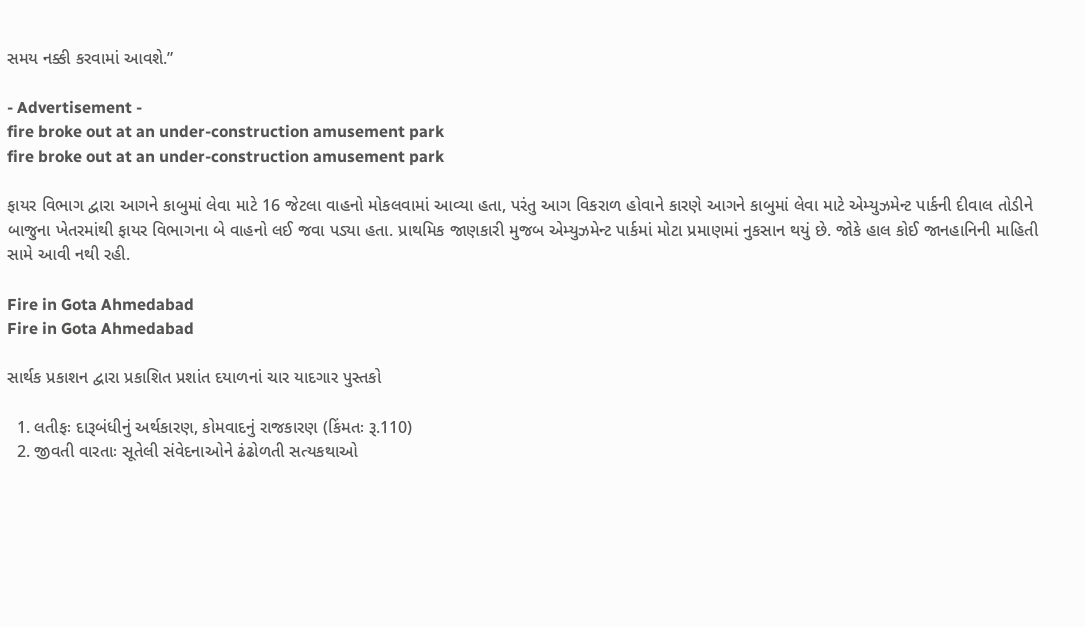સમય નક્કી કરવામાં આવશે.”

- Advertisement -
fire broke out at an under-construction amusement park
fire broke out at an under-construction amusement park

ફાયર વિભાગ દ્વારા આગને કાબુમાં લેવા માટે 16 જેટલા વાહનો મોકલવામાં આવ્યા હતા, પરંતુ આગ વિકરાળ હોવાને કારણે આગને કાબુમાં લેવા માટે એમ્યુઝમેન્ટ પાર્કની દીવાલ તોડીને બાજુના ખેતરમાંથી ફાયર વિભાગના બે વાહનો લઈ જવા પડ્યા હતા. પ્રાથમિક જાણકારી મુજબ એમ્યુઝમેન્ટ પાર્કમાં મોટા પ્રમાણમાં નુકસાન થયું છે. જોકે હાલ કોઈ જાનહાનિની માહિતી સામે આવી નથી રહી.

Fire in Gota Ahmedabad
Fire in Gota Ahmedabad

સાર્થક પ્રકાશન દ્વારા પ્રકાશિત પ્રશાંત દયાળનાં ચાર યાદગાર પુસ્તકો

  1. લતીફઃ દારૂબંધીનું અર્થકારણ, કોમવાદનું રાજકારણ (કિંમતઃ રૂ.110)
  2. જીવતી વારતાઃ સૂતેલી સંવેદનાઓને ઢંઢોળતી સત્યકથાઓ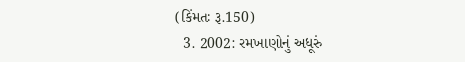(કિંમતઃ રૂ.150)
  3. 2002: રમખાણોનું અધૂરું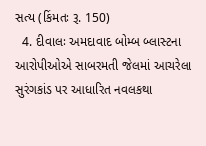સત્ય (કિંમતઃ રૂ. 150)
  4. દીવાલઃ અમદાવાદ બોમ્બ બ્લાસ્ટના આરોપીઓએ સાબરમતી જેલમાં આચરેલા સુરંગકાંડ પર આધારિત નવલકથા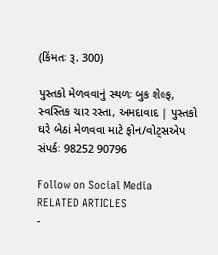(કિંમતઃ રૂ. 300)

પુસ્તકો મેળવવાનું સ્થળઃ બુક શેલ્ફ, સ્વસ્તિક ચાર રસ્તા, અમદાવાદ | પુસ્તકો ઘરે બેઠાં મેળવવા માટે ફોન/વોટ્સએપ સંપર્કઃ 98252 90796

Follow on Social Media
RELATED ARTICLES
-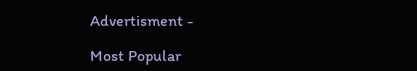Advertisment -

Most Popular